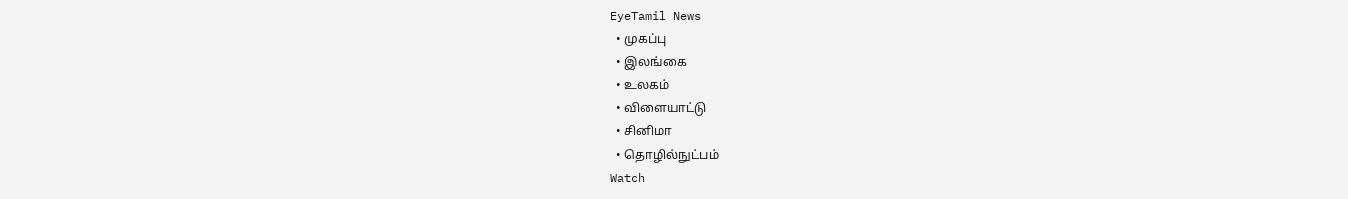EyeTamil News
  • முகப்பு
  • இலங்கை
  • உலகம்
  • விளையாட்டு
  • சினிமா
  • தொழில்நுட்பம்
Watch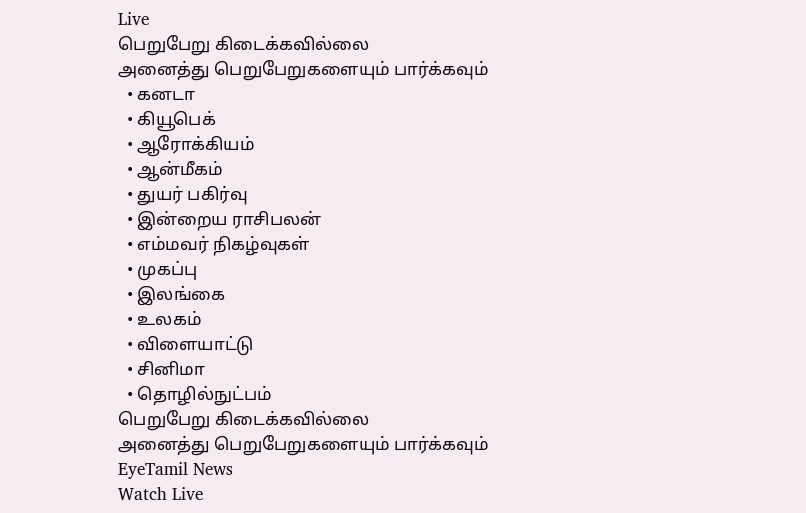Live
பெறுபேறு கிடைக்கவில்லை
அனைத்து பெறுபேறுகளையும் பார்க்கவும்
  • கனடா
  • கியூபெக்
  • ஆரோக்கியம்
  • ஆன்மீகம்
  • துயர் பகிர்வு
  • இன்றைய ராசிபலன்
  • எம்மவர் நிகழ்வுகள்
  • முகப்பு
  • இலங்கை
  • உலகம்
  • விளையாட்டு
  • சினிமா
  • தொழில்நுட்பம்
பெறுபேறு கிடைக்கவில்லை
அனைத்து பெறுபேறுகளையும் பார்க்கவும்
EyeTamil News
Watch Live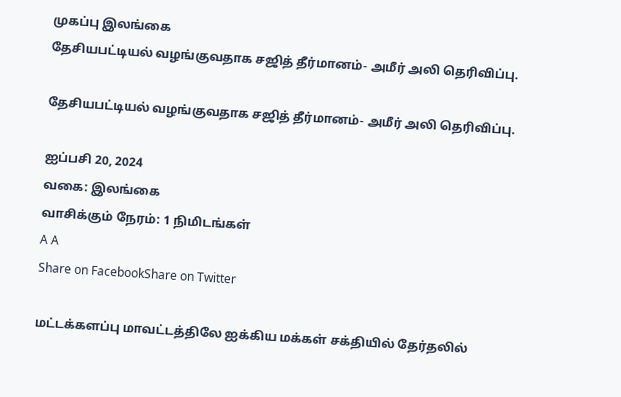முகப்பு இலங்கை
தேசியபட்டியல் வழங்குவதாக சஜித் தீர்மானம்- அமீர் அலி தெரிவிப்பு.

தேசியபட்டியல் வழங்குவதாக சஜித் தீர்மானம்- அமீர் அலி தெரிவிப்பு.

ஐப்பசி 20, 2024
வகை: இலங்கை
வாசிக்கும் நேரம்: 1 நிமிடங்கள்
A A
Share on FacebookShare on Twitter

மட்டக்களப்பு மாவட்டத்திலே ஐக்கிய மக்கள் சக்தியில் தேர்தலில்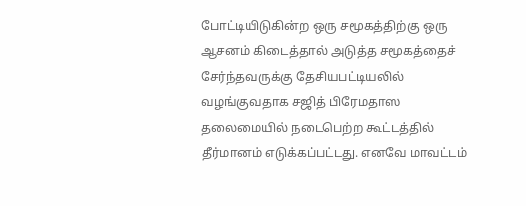போட்டியிடுகின்ற ஒரு சமூகத்திற்கு ஒரு ஆசனம் கிடைத்தால் அடுத்த சமூகத்தைச் சேர்ந்தவருக்கு தேசியபட்டியலில் வழங்குவதாக சஜித் பிரேமதாஸ தலைமையில் நடைபெற்ற கூட்டத்தில் தீர்மானம் எடுக்கப்பட்டது. எனவே மாவட்டம்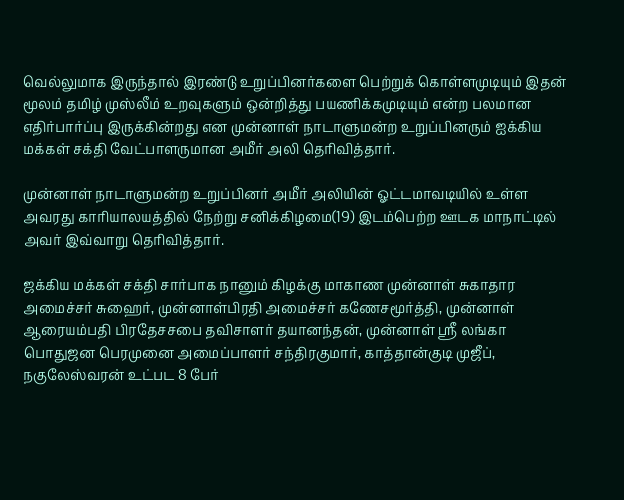வெல்லுமாக இருந்தால் இரண்டு உறுப்பினர்களை பெற்றுக் கொள்ளமுடியும் இதன் மூலம் தமிழ் முஸ்லீம் உறவுகளும் ஒன்றித்து பயணிக்கமுடியும் என்ற பலமான எதிர்பார்ப்பு இருக்கின்றது என முன்னாள் நாடாளுமன்ற உறுப்பினரும் ஐக்கிய மக்கள் சக்தி வேட்பாளருமான அமீர் அலி தெரிவித்தார்.

முன்னாள் நாடாளுமன்ற உறுப்பினர் அமீர் அலியின் ஓட்டமாவடியில் உள்ள அவரது காரியாலயத்தில் நேற்று சனிக்கிழமை(19) இடம்பெற்ற ஊடக மாநாட்டில் அவர் இவ்வாறு தெரிவித்தார்.

ஜக்கிய மக்கள் சக்தி சார்பாக நானும் கிழக்கு மாகாண முன்னாள் சுகாதார அமைச்சர் சுஹைர், முன்னாள்பிரதி அமைச்சர் கணேசமூர்த்தி, முன்னாள் ஆரையம்பதி பிரதேசசபை தவிசாளர் தயானந்தன், முன்னாள் ஸ்ரீ லங்கா பொதுஜன பெரமுனை அமைப்பாளர் சந்திரகுமார், காத்தான்குடி முஜீப், நகுலேஸ்வரன் உட்பட 8 பேர்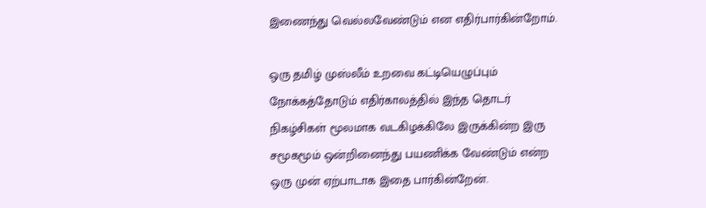இணைந்து வெல்லவேண்டும் என எதிர்பார்கின்றோம்.

ஒரு தமிழ் முஸ்லீம் உறவை கட்டியெழுப்பும் நோக்கத்தோடும் எதிர்காலத்தில் இந்த தொடர் நிகழ்சிகள் மூலமாக வடகிழக்கிலே இருக்கின்ற இரு சமூகமூம் ஒன்றினைந்து பயணிக்க வேண்டும் என்ற ஒரு முன் ஏற்பாடாக இதை பார்கின்றேன்.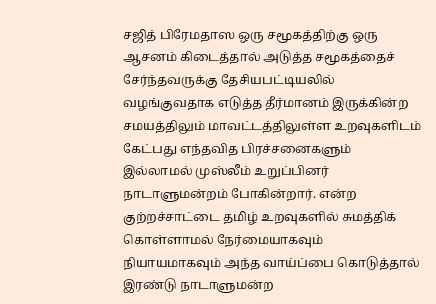சஜித் பிரேமதாஸ ஒரு சமூகத்திற்கு ஒரு ஆசனம் கிடைத்தால் அடுத்த சமூகத்தைச் சேர்ந்தவருக்கு தேசியபட்டியலில் வழங்குவதாக எடுத்த தீர்மானம் இருக்கின்ற சமயத்திலும் மாவட்டத்திலுள்ள உறவுகளிடம் கேட்பது எந்தவித பிரச்சனைகளும் இல்லாமல் முஸ்லீம் உறுப்பினர் நாடாளுமன்றம் போகின்றார். என்ற குற்றச்சாட்டை தமிழ் உறவுகளில் சுமத்திக் கொள்ளாமல் நேர்மையாகவும் நியாயமாகவும் அந்த வாய்ப்பை கொடுத்தால் இரண்டு நாடாளுமன்ற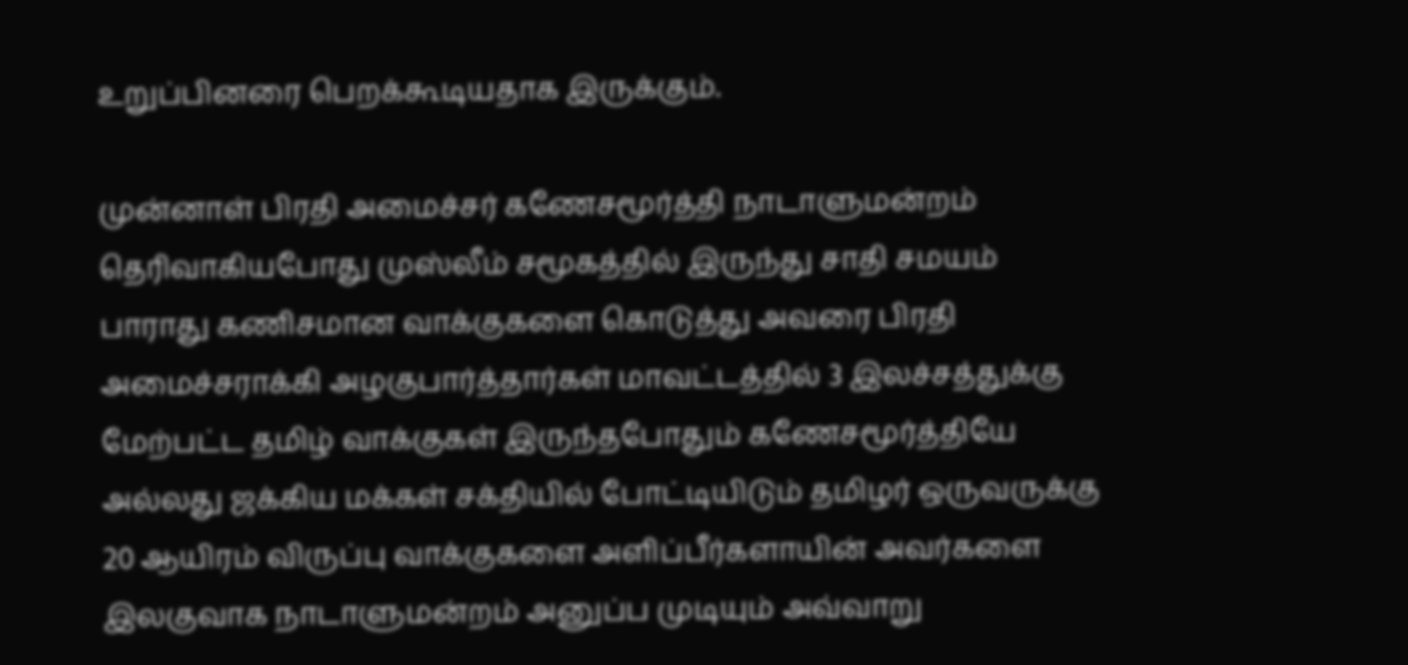உறுப்பினரை பெறக்கூடியதாக இருக்கும்.

முன்னாள் பிரதி அமைச்சர் கணேசமூர்த்தி நாடாளுமன்றம் தெரிவாகியபோது முஸ்லீம் சமூகத்தில் இருந்து சாதி சமயம் பாராது கணிசமான வாக்குகளை கொடுத்து அவரை பிரதி அமைச்சராக்கி அழகுபார்த்தார்கள் மாவட்டத்தில் 3 இலச்சத்துக்கு மேற்பட்ட தமிழ் வாக்குகள் இருந்தபோதும் கணேசமூர்த்தியே அல்லது ஜக்கிய மக்கள் சக்தியில் போட்டியிடும் தமிழர் ஒருவருக்கு 20 ஆயிரம் விருப்பு வாக்குகளை அளிப்பீர்களாயின் அவர்களை இலகுவாக நாடாளுமன்றம் அனுப்ப முடியும் அவ்வாறு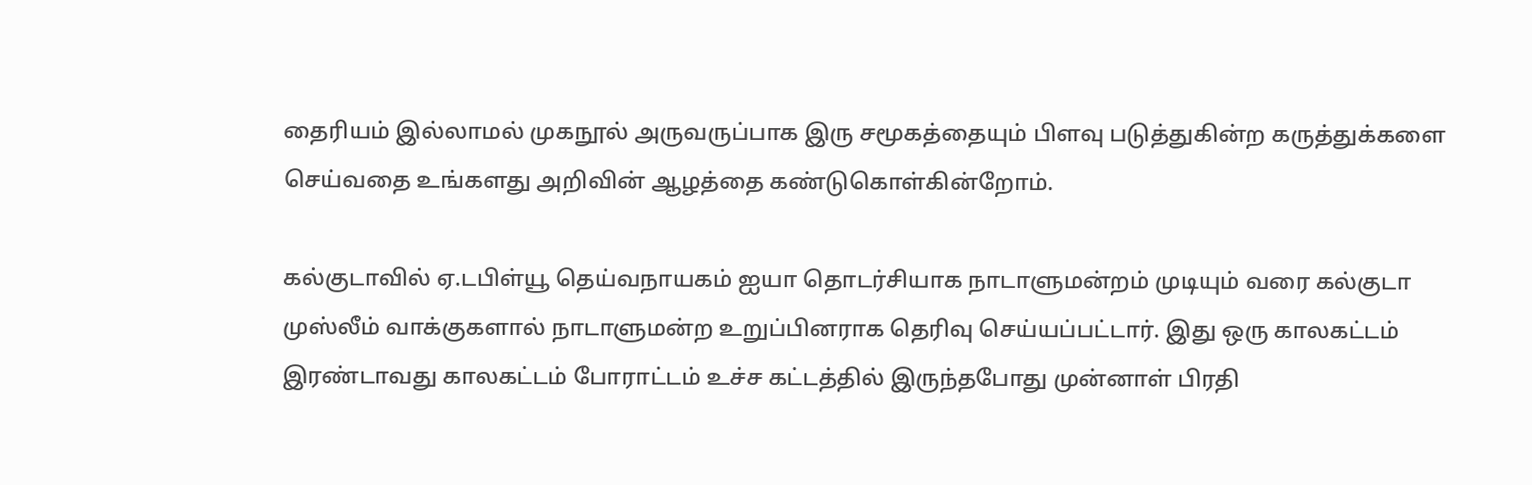தைரியம் இல்லாமல் முகநூல் அருவருப்பாக இரு சமூகத்தையும் பிளவு படுத்துகின்ற கருத்துக்களை செய்வதை உங்களது அறிவின் ஆழத்தை கண்டுகொள்கின்றோம்.

கல்குடாவில் ஏ.டபிள்யூ தெய்வநாயகம் ஐயா தொடர்சியாக நாடாளுமன்றம் முடியும் வரை கல்குடா முஸ்லீம் வாக்குகளால் நாடாளுமன்ற உறுப்பினராக தெரிவு செய்யப்பட்டார். இது ஒரு காலகட்டம் இரண்டாவது காலகட்டம் போராட்டம் உச்ச கட்டத்தில் இருந்தபோது முன்னாள் பிரதி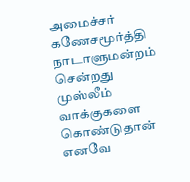அமைச்சர் கணேசமூர்த்தி நாடாளுமன்றம் சென்றது முஸ்லீம் வாக்குகளை கொண்டுதான் எனவே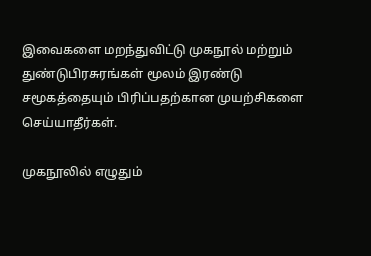இவைகளை மறந்துவிட்டு முகநூல் மற்றும் துண்டுபிரசுரங்கள் மூலம் இரண்டு சமூகத்தையும் பிரிப்பதற்கான முயற்சிகளை செய்யாதீர்கள்.

முகநூலில் எழுதும்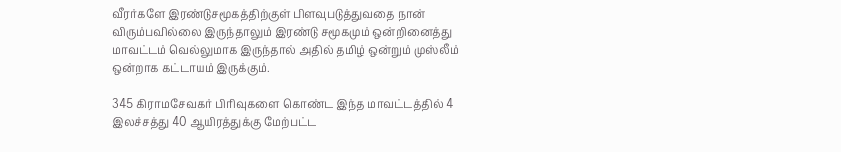வீரர்களே இரண்டுசமூகத்திற்குள் பிளவுபடுத்துவதை நான் விரும்பவில்லை இருந்தாலும் இரண்டு சமூகமும் ஒன்றினைத்து மாவட்டம் வெல்லுமாக இருந்தால் அதில் தமிழ் ஒன்றும் முஸ்லீம் ஒன்றாக கட்டாயம் இருக்கும்.

345 கிராமசேவகர் பிரிவுகளை கொண்ட இந்த மாவட்டத்தில் 4 இலச்சத்து 40 ஆயிரத்துக்கு மேற்பட்ட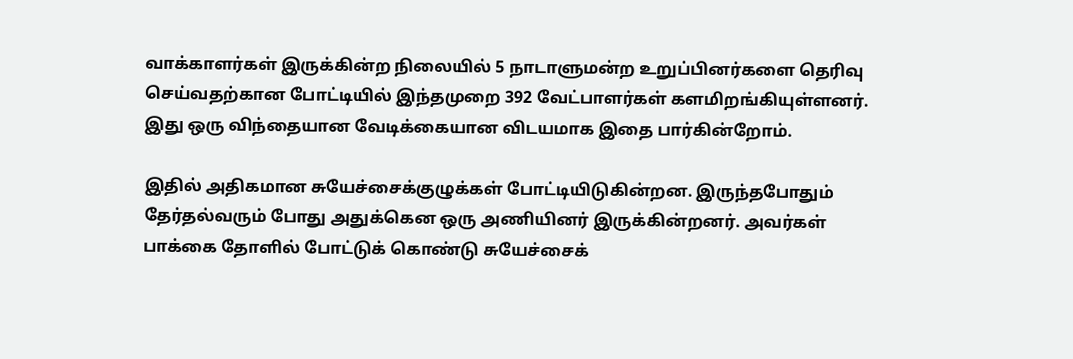வாக்காளர்கள் இருக்கின்ற நிலையில் 5 நாடாளுமன்ற உறுப்பினர்களை தெரிவு செய்வதற்கான போட்டியில் இந்தமுறை 392 வேட்பாளர்கள் களமிறங்கியுள்ளனர். இது ஒரு விந்தையான வேடிக்கையான விடயமாக இதை பார்கின்றோம்.

இதில் அதிகமான சுயேச்சைக்குழுக்கள் போட்டியிடுகின்றன. இருந்தபோதும் தேர்தல்வரும் போது அதுக்கென ஒரு அணியினர் இருக்கின்றனர். அவர்கள் பாக்கை தோளில் போட்டுக் கொண்டு சுயேச்சைக்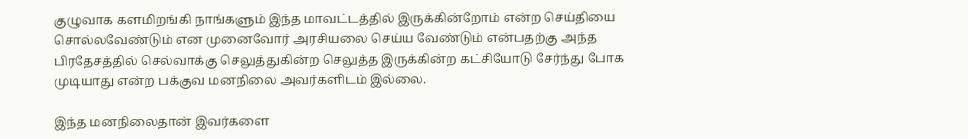குழுவாக களமிறங்கி நாங்களும் இந்த மாவட்டத்தில் இருக்கின்றோம் என்ற செய்தியை சொல்லவேண்டும் என முனைவோர் அரசியலை செய்ய வேண்டும் என்பதற்கு அந்த பிரதேசத்தில் செல்வாக்கு செலுத்துகின்ற செலுத்த இருக்கின்ற கட்சியோடு சேர்ந்து போக முடியாது என்ற பக்குவ மனநிலை அவர்களிடம் இல்லை.

இந்த மனநிலைதான் இவர்களை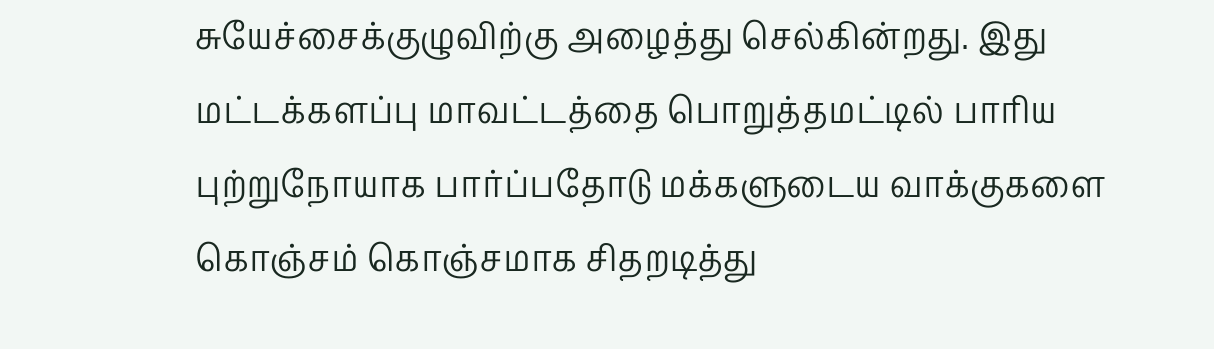சுயேச்சைக்குழுவிற்கு அழைத்து செல்கின்றது. இது மட்டக்களப்பு மாவட்டத்தை பொறுத்தமட்டில் பாரிய புற்றுநோயாக பார்ப்பதோடு மக்களுடைய வாக்குகளை கொஞ்சம் கொஞ்சமாக சிதறடித்து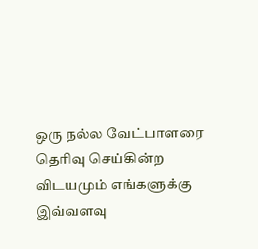ஒரு நல்ல வேட்பாளரை தெரிவு செய்கின்ற விடயமும் எங்களுக்கு இவ்வளவு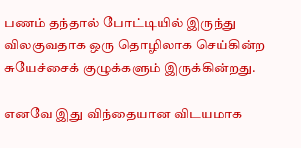பணம் தந்தால் போட்டியில் இருந்து விலகுவதாக ஒரு தொழிலாக செய்கின்ற சுயேச்சைக் குழுக்களும் இருக்கின்றது.

எனவே இது விந்தையான விடயமாக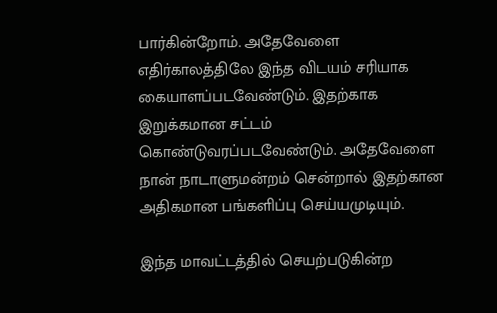பார்கின்றோம். அதேவேளை எதிர்காலத்திலே இந்த விடயம் சரியாக கையாளப்படவேண்டும். இதற்காக இறுக்கமான சட்டம் கொண்டுவரப்படவேண்டும். அதேவேளை நான் நாடாளுமன்றம் சென்றால் இதற்கான அதிகமான பங்களிப்பு செய்யமுடியும்.

இந்த மாவட்டத்தில் செயற்படுகின்ற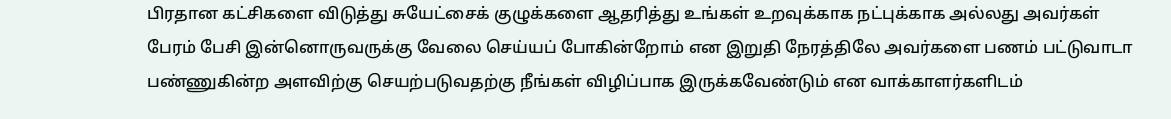பிரதான கட்சிகளை விடுத்து சுயேட்சைக் குழுக்களை ஆதரித்து உங்கள் உறவுக்காக நட்புக்காக அல்லது அவர்கள் பேரம் பேசி இன்னொருவருக்கு வேலை செய்யப் போகின்றோம் என இறுதி நேரத்திலே அவர்களை பணம் பட்டுவாடா பண்ணுகின்ற அளவிற்கு செயற்படுவதற்கு நீங்கள் விழிப்பாக இருக்கவேண்டும் என வாக்காளர்களிடம்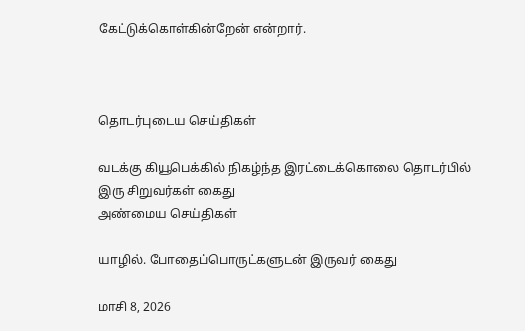கேட்டுக்கொள்கின்றேன் என்றார்.



தொடர்புடைய செய்திகள்

வடக்கு கியூபெக்கில் நிகழ்ந்த இரட்டைக்கொலை தொடர்பில் இரு சிறுவர்கள் கைது
அண்மைய செய்திகள்

யாழில். போதைப்பொருட்களுடன் இருவர் கைது

மாசி 8, 2026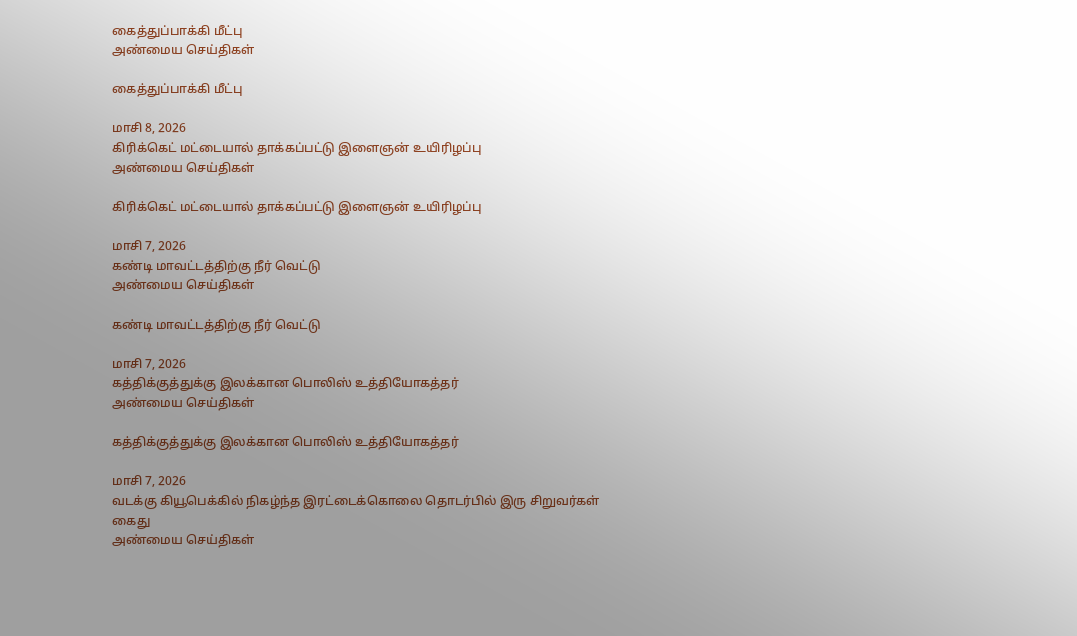கைத்துப்பாக்கி மீட்பு
அண்மைய செய்திகள்

கைத்துப்பாக்கி மீட்பு

மாசி 8, 2026
கிரிக்கெட் மட்டையால் தாக்கப்பட்டு இளைஞன் உயிரிழப்பு
அண்மைய செய்திகள்

கிரிக்கெட் மட்டையால் தாக்கப்பட்டு இளைஞன் உயிரிழப்பு

மாசி 7, 2026
கண்டி மாவட்டத்திற்கு நீர் வெட்டு
அண்மைய செய்திகள்

கண்டி மாவட்டத்திற்கு நீர் வெட்டு

மாசி 7, 2026
கத்திக்குத்துக்கு இலக்கான பொலிஸ் உத்தியோகத்தர்
அண்மைய செய்திகள்

கத்திக்குத்துக்கு இலக்கான பொலிஸ் உத்தியோகத்தர்

மாசி 7, 2026
வடக்கு கியூபெக்கில் நிகழ்ந்த இரட்டைக்கொலை தொடர்பில் இரு சிறுவர்கள் கைது
அண்மைய செய்திகள்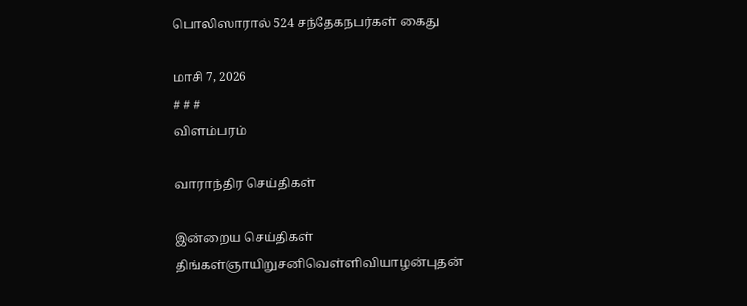பொலிஸாரால் 524 சந்தேகநபர்கள் கைது

மாசி 7, 2026
# # #
விளம்பரம்

வாராந்திர செய்திகள்

இன்றைய செய்திகள்
திங்கள்ஞாயிறுசனிவெள்ளிவியாழன்புதன்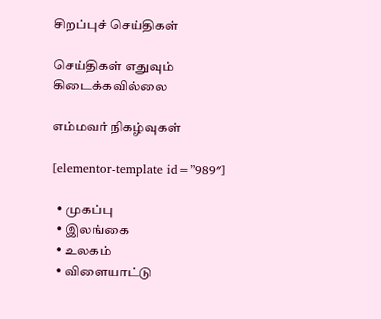சிறப்புச் செய்திகள்

செய்திகள் எதுவும் கிடைக்கவில்லை

எம்மவர் நிகழ்வுகள்

[elementor-template id=”989″]

  • முகப்பு
  • இலங்கை
  • உலகம்
  • விளையாட்டு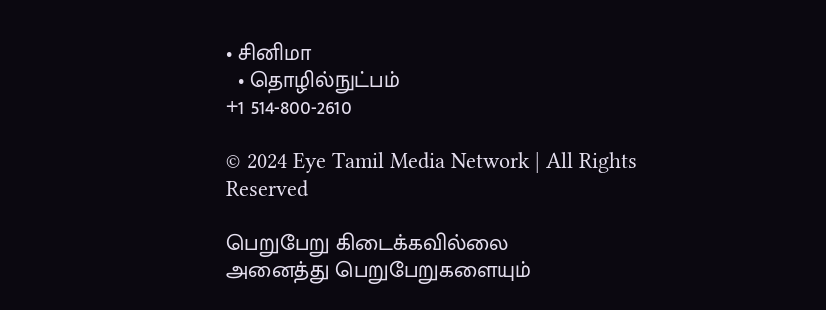• சினிமா
  • தொழில்நுட்பம்
+1 514-800-2610

© 2024 Eye Tamil Media Network | All Rights Reserved

பெறுபேறு கிடைக்கவில்லை
அனைத்து பெறுபேறுகளையும்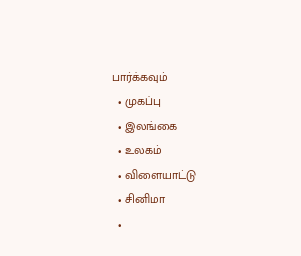பார்க்கவும்
  • முகப்பு
  • இலங்கை
  • உலகம்
  • விளையாட்டு
  • சினிமா
  •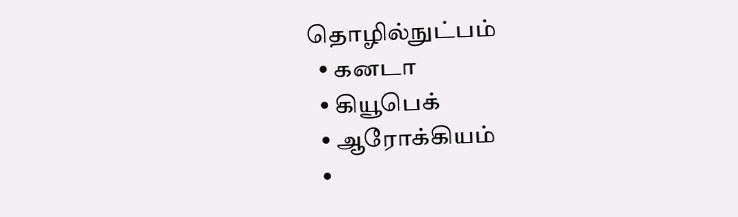தொழில்நுட்பம்
  • கனடா
  • கியூபெக்
  • ஆரோக்கியம்
  •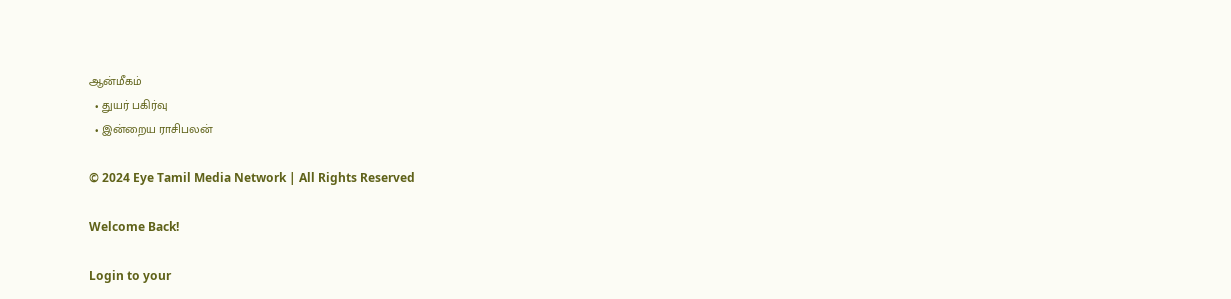ஆன்மீகம்
  • துயர் பகிர்வு
  • இன்றைய ராசிபலன்

© 2024 Eye Tamil Media Network | All Rights Reserved

Welcome Back!

Login to your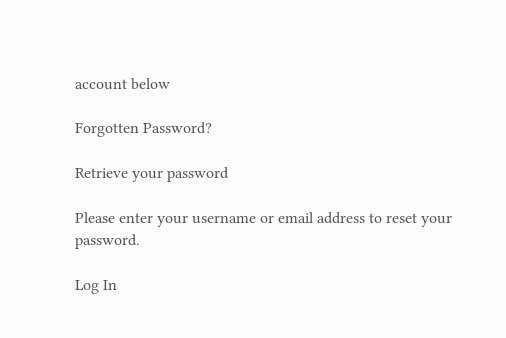account below

Forgotten Password?

Retrieve your password

Please enter your username or email address to reset your password.

Log In